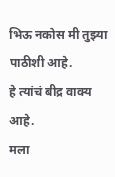भिऊ नकोस मी तुझ्या पाठीशी आहे.
हे त्यांचं बीद्र वाक्य आहे.
मला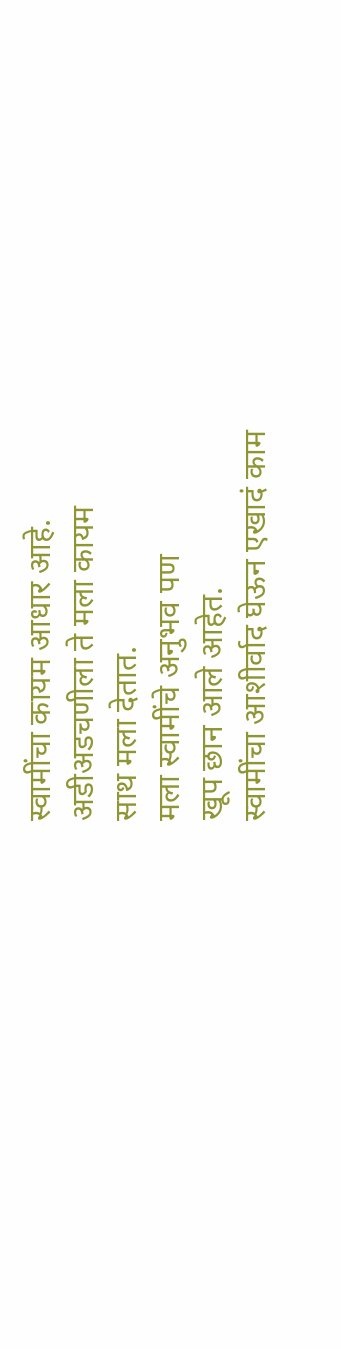स्वामींचा कायम आधार आहे.
अडीअडचणीला ते मला कायम
साथ मला देतात.
मला स्वामींचे अनुभव पण
खूप छान आले आहेत.
स्वामींचा आशीर्वाद घेऊन एखादं काम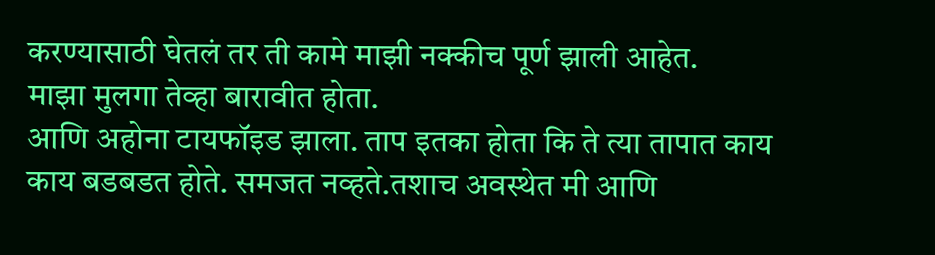करण्यासाठी घेतलं तर ती कामे माझी नक्कीच पूर्ण झाली आहेत.
माझा मुलगा तेव्हा बारावीत होता.
आणि अहोना टायफॉइड झाला. ताप इतका होता कि ते त्या तापात काय काय बडबडत होते. समजत नव्हते.तशाच अवस्थेत मी आणि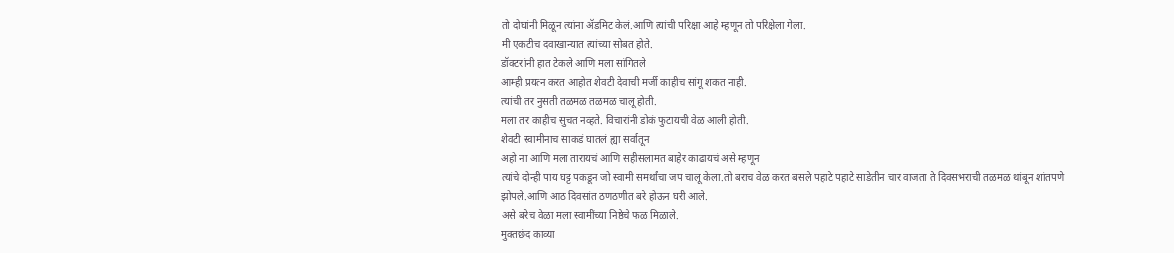तो दोघांनी मिळून त्यांना ॲडमिट केलं.आणि त्यांची परिक्षा आहे म्हणून तो परिक्षेला गेला.
मी एकटीच दवाखान्यात त्यांच्या सोबत होते.
डॉक्टरांनी हात टेकले आणि मला सांगितले
आम्ही प्रयत्न करत आहोत शेवटी देवाची मर्जी काहीच सांगू शकत नाही.
त्यांची तर नुसती तळमळ तळमळ चालू होती.
मला तर काहीच सुचत नव्हते. विचारांनी डोकं फुटायची वेळ आली होती.
शेवटी स्वामीनाच साकडं घातलं ह्या सर्वातून
अहो ना आणि मला तारायचं आणि सहीसलामत बाहेर काढायचं असे म्हणून
त्यांचे दोन्ही पाय घट्ट पकडून जो स्वामी समर्थांचा जप चालू केला.तो बराच वेळ करत बसले पहाटे पहाटे साडेतीन चार वाजता ते दिवसभराची तळमळ थांबून शांतपणे झोपले.आणि आठ दिवसांत ठणठणीत बरे होऊन घरी आले.
असे बरेच वेळा मला स्वामींच्या निष्ठेचे फळ मिळाले.
मुक्तछंद काव्या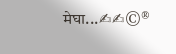मेघा...✍✍©®